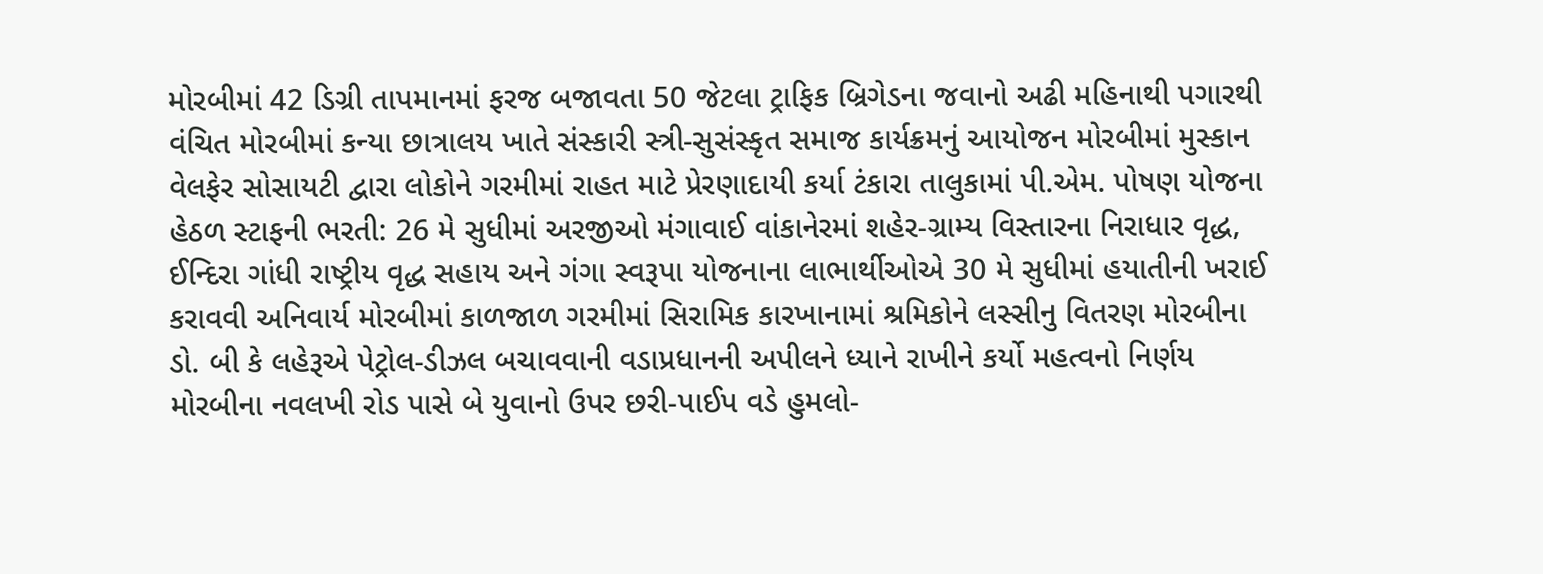મોરબીમાં 42 ડિગ્રી તાપમાનમાં ફરજ બજાવતા 50 જેટલા ટ્રાફિક બ્રિગેડના જવાનો અઢી મહિનાથી પગારથી વંચિત મોરબીમાં કન્યા છાત્રાલય ખાતે સંસ્કારી સ્ત્રી-સુસંસ્કૃત સમાજ કાર્યક્રમનું આયોજન મોરબીમાં મુસ્કાન વેલફેર સોસાયટી દ્વારા લોકોને ગરમીમાં રાહત માટે પ્રેરણાદાયી કર્યા ટંકારા તાલુકામાં પી.એમ. પોષણ યોજના હેઠળ સ્ટાફની ભરતી: 26 મે સુધીમાં અરજીઓ મંગાવાઈ વાંકાનેરમાં શહેર-ગ્રામ્ય વિસ્તારના નિરાધાર વૃદ્ધ, ઈન્દિરા ગાંધી રાષ્ટ્રીય વૃદ્ધ સહાય અને ગંગા સ્વરૂપા યોજનાના લાભાર્થીઓએ 30 મે સુધીમાં હયાતીની ખરાઈ કરાવવી અનિવાર્ય મોરબીમાં કાળજાળ ગરમીમાં સિરામિક કારખાનામાં શ્રમિકોને લસ્સીનુ વિતરણ મોરબીના ડો. બી કે લહેરૂએ પેટ્રોલ-ડીઝલ બચાવવાની વડાપ્રધાનની અપીલને ધ્યાને રાખીને કર્યો મહત્વનો નિર્ણય મોરબીના નવલખી રોડ પાસે બે યુવાનો ઉપર છરી-પાઈપ વડે હુમલો-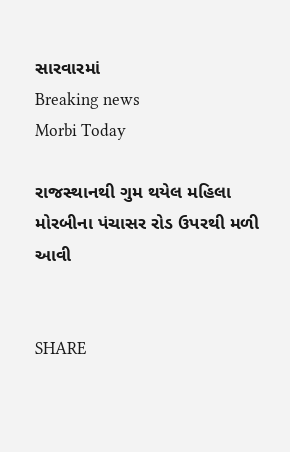સારવારમાં
Breaking news
Morbi Today

રાજસ્થાનથી ગુમ થયેલ મહિલા મોરબીના પંચાસર રોડ ઉપરથી મળી આવી


SHARE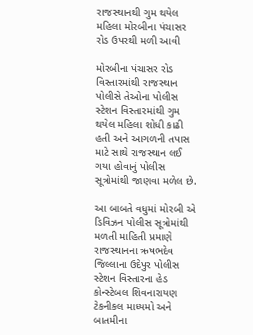રાજસ્થાનથી ગુમ થયેલ મહિલા મોરબીના પંચાસર રોડ ઉપરથી મળી આવી

મોરબીના પંચાસર રોડ વિસ્તારમાંથી રાજસ્થાન પોલીસે તેઓના પોલીસ સ્ટેશન વિસ્તારમાંથી ગુમ થયેલ મહિલા શોધી કાઢી હતી અને આગળની તપાસ માટે સાથે રાજસ્થાન લઈ ગયા હોવાનું પોલીસ સૂત્રોમાંથી જાણવા મળેલ છે.

આ બાબતે વધુમાં મોરબી એ ડિવિઝન પોલીસ સૂત્રોમાંથી મળતી માહિતી પ્રમાણે રાજસ્થાનના ઋષભદેવ જિલ્લાના ઉદેપુર પોલીસ સ્ટેશન વિસ્તારના હેડ કોન્સ્ટેબલ શિવનારાયણ ટેકનીકલ માધ્યમો અને બાતમીના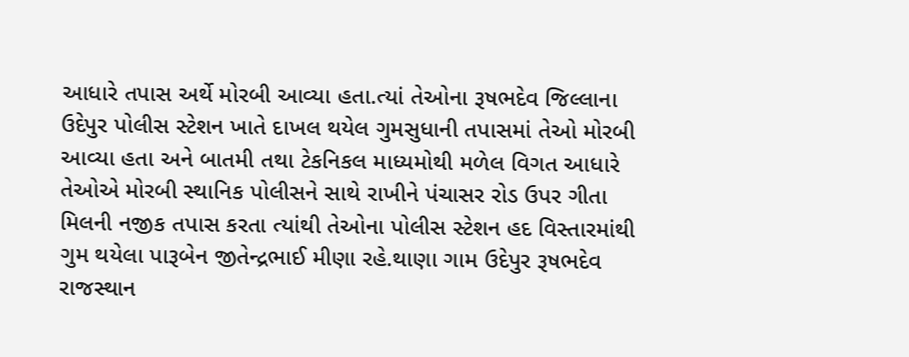આધારે તપાસ અર્થે મોરબી આવ્યા હતા.ત્યાં તેઓના રૂષભદેવ જિલ્લાના ઉદેપુર પોલીસ સ્ટેશન ખાતે દાખલ થયેલ ગુમસુધાની તપાસમાં તેઓ મોરબી આવ્યા હતા અને બાતમી તથા ટેકનિકલ માધ્યમોથી મળેલ વિગત આધારે તેઓએ મોરબી સ્થાનિક પોલીસને સાથે રાખીને પંચાસર રોડ ઉપર ગીતા મિલની નજીક તપાસ કરતા ત્યાંથી તેઓના પોલીસ સ્ટેશન હદ વિસ્તારમાંથી ગુમ થયેલા પારૂબેન જીતેન્દ્રભાઈ મીણા રહે.થાણા ગામ ઉદેપુર રૂષભદેવ રાજસ્થાન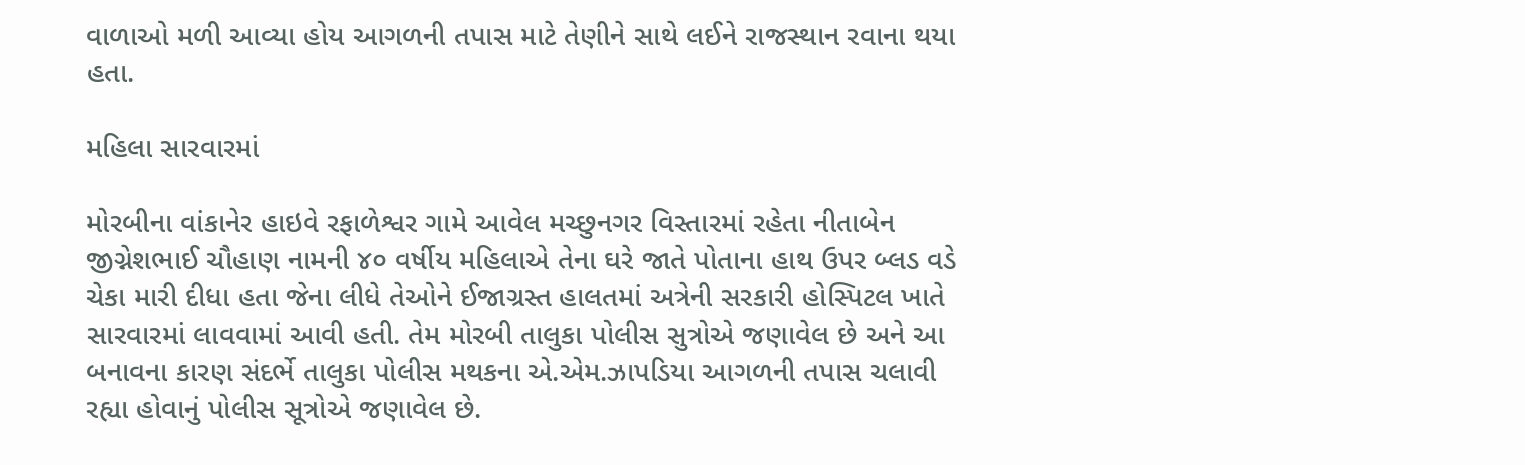વાળાઓ મળી આવ્યા હોય આગળની તપાસ માટે તેણીને સાથે લઈને રાજસ્થાન રવાના થયા હતા.

મહિલા સારવારમાં

મોરબીના વાંકાનેર હાઇવે રફાળેશ્વર ગામે આવેલ મચ્છુનગર વિસ્તારમાં રહેતા નીતાબેન જીગ્નેશભાઈ ચૌહાણ નામની ૪૦ વર્ષીય મહિલાએ તેના ઘરે જાતે પોતાના હાથ ઉપર બ્લડ વડે ચેકા મારી દીધા હતા જેના લીધે તેઓને ઈજાગ્રસ્ત હાલતમાં અત્રેની સરકારી હોસ્પિટલ ખાતે સારવારમાં લાવવામાં આવી હતી. તેમ મોરબી તાલુકા પોલીસ સુત્રોએ જણાવેલ છે અને આ બનાવના કારણ સંદર્ભે તાલુકા પોલીસ મથકના એ.એમ.ઝાપડિયા આગળની તપાસ ચલાવી રહ્યા હોવાનું પોલીસ સૂત્રોએ જણાવેલ છે.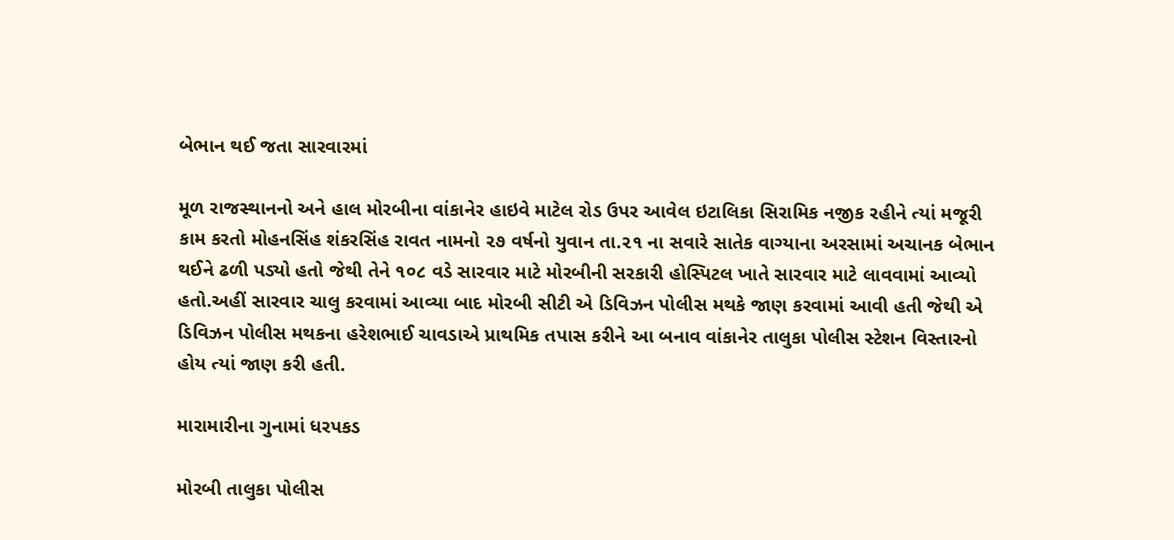બેભાન થઈ જતા સારવારમાં

મૂળ રાજસ્થાનનો અને હાલ મોરબીના વાંકાનેર હાઇવે માટેલ રોડ ઉપર આવેલ ઇટાલિકા સિરામિક નજીક રહીને ત્યાં મજૂરી કામ કરતો મોહનસિંહ શંકરસિંહ રાવત નામનો ૨૭ વર્ષનો યુવાન તા.૨૧ ના સવારે સાતેક વાગ્યાના અરસામાં અચાનક બેભાન થઈને ઢળી પડ્યો હતો જેથી તેને ૧૦૮ વડે સારવાર માટે મોરબીની સરકારી હોસ્પિટલ ખાતે સારવાર માટે લાવવામાં આવ્યો હતો.અહીં સારવાર ચાલુ કરવામાં આવ્યા બાદ મોરબી સીટી એ ડિવિઝન પોલીસ મથકે જાણ કરવામાં આવી હતી જેથી એ ડિવિઝન પોલીસ મથકના હરેશભાઈ ચાવડાએ પ્રાથમિક તપાસ કરીને આ બનાવ વાંકાનેર તાલુકા પોલીસ સ્ટેશન વિસ્તારનો હોય ત્યાં જાણ કરી હતી.

મારામારીના ગુનામાં ધરપકડ

મોરબી તાલુકા પોલીસ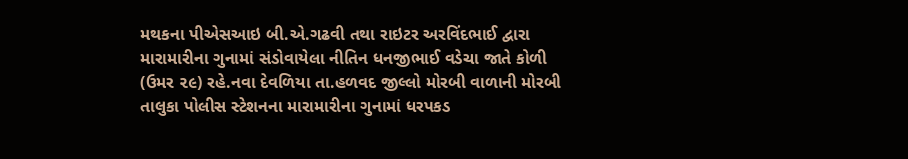મથકના પીએસઆઇ બી.એ.ગઢવી તથા રાઇટર અરવિંદભાઈ દ્વારા મારામારીના ગુનામાં સંડોવાયેલા નીતિન ધનજીભાઈ વડેચા જાતે કોળી (ઉમર ૨૯) રહે.નવા દેવળિયા તા.હળવદ જીલ્લો મોરબી વાળાની મોરબી તાલુકા પોલીસ સ્ટેશનના મારામારીના ગુનામાં ધરપકડ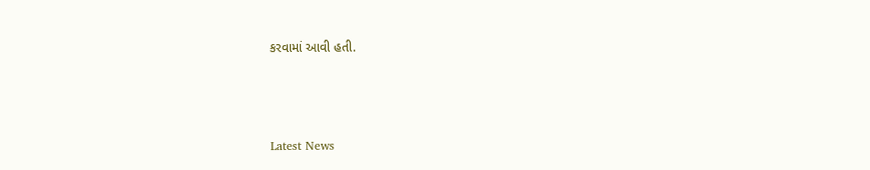કરવામાં આવી હતી.






Latest News